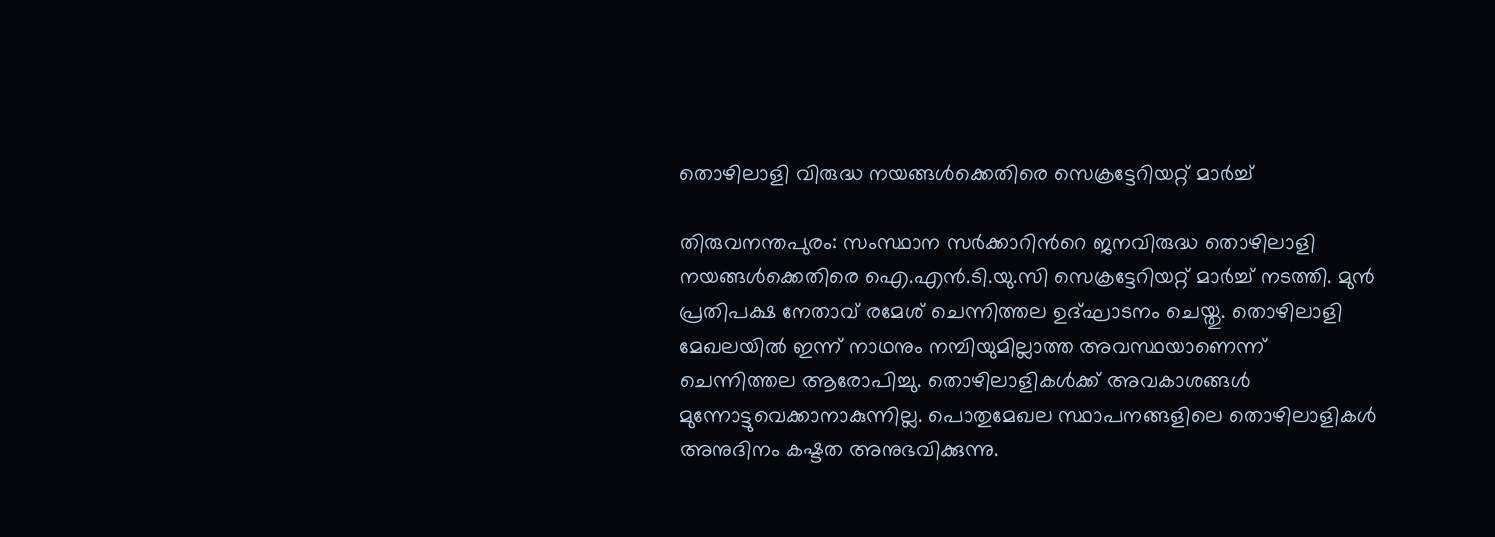തൊഴിലാളി വിരുദ്ധ നയങ്ങൾക്കെതിരെ സെക്രട്ടേറിയറ്റ് മാർച്ച്

തിരുവനന്തപുരം: സംസ്ഥാന സർക്കാറിന്‍റെ ജനവിരുദ്ധ തൊഴിലാളി നയങ്ങൾക്കെതിരെ ഐ.എൻ.ടി.യു.സി സെക്രട്ടേറിയറ്റ് മാർച്ച് നടത്തി. മുൻ പ്രതിപക്ഷ നേതാവ് രമേശ് ചെന്നിത്തല ഉദ്ഘാടനം ചെയ്തു. തൊഴിലാളി മേഖലയിൽ ഇന്ന് നാഥനും നമ്പിയുമില്ലാത്ത അവസ്ഥയാണെന്ന് ചെന്നിത്തല ആരോപിച്ചു. തൊഴിലാളികൾക്ക് അവകാശങ്ങൾ മുന്നോട്ടുവെക്കാനാകുന്നില്ല. പൊതുമേഖല സ്ഥാപനങ്ങളിലെ തൊഴിലാളികൾ അനുദിനം കഷ്ടത അനുഭവിക്കുന്നു.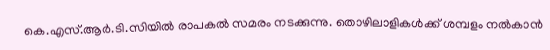കെ.എസ്.ആർ.ടി.സിയിൽ രാപകൽ സമരം നടക്കുന്നു. തൊഴിലാളികൾക്ക് ശമ്പളം നൽകാൻ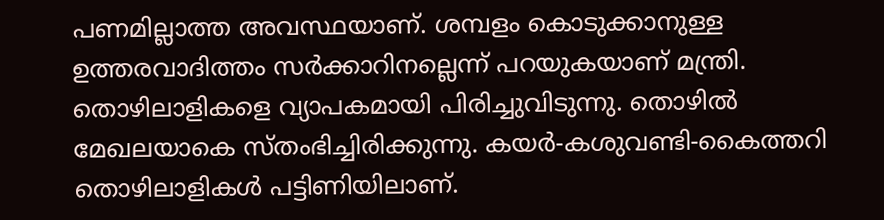പണമില്ലാത്ത അവസ്ഥയാണ്. ശമ്പളം കൊടുക്കാനുള്ള ഉത്തരവാദിത്തം സർക്കാറിനല്ലെന്ന് പറയുകയാണ് മന്ത്രി. തൊഴിലാളികളെ വ്യാപകമായി പിരിച്ചുവിടുന്നു. തൊഴിൽ മേഖലയാകെ സ്തംഭിച്ചിരിക്കുന്നു. കയർ-കശുവണ്ടി-കൈത്തറി തൊഴിലാളികൾ പട്ടിണിയിലാണ്.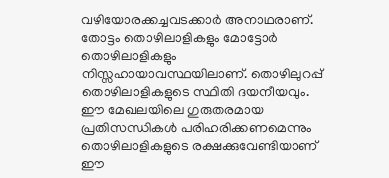വഴിയോരക്കച്ചവടക്കാർ അനാഥരാണ്. തോട്ടം തൊഴിലാളികളും മോട്ടോർ തൊഴിലാളികളും നിസ്സഹായാവസ്ഥയിലാണ്. തൊഴിലുറപ്പ് തൊഴിലാളികളുടെ സ്ഥിതി ദയനീയവും. ഈ മേഖലയിലെ ഗുരുതരമായ പ്രതിസന്ധികൾ പരിഹരിക്കണമെന്നും തൊഴിലാളികളുടെ രക്ഷക്കുവേണ്ടിയാണ് ഈ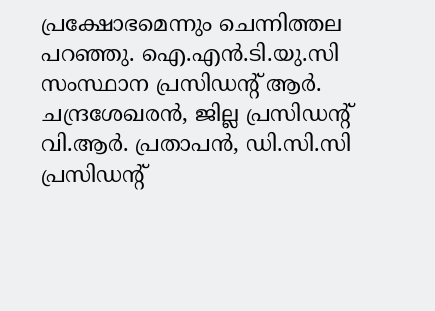പ്രക്ഷോഭമെന്നും ചെന്നിത്തല പറഞ്ഞു. ഐ.എൻ.ടി.യു.സി സംസ്ഥാന പ്രസിഡന്‍റ് ആർ. ചന്ദ്രശേഖരൻ, ജില്ല പ്രസിഡന്‍റ് വി.ആർ. പ്രതാപൻ, ഡി.സി.സി പ്രസിഡന്‍റ്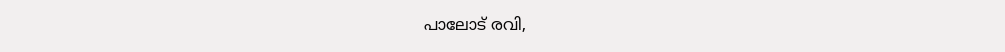പാലോട് രവി,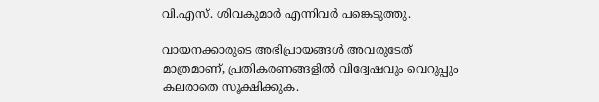വി.എസ്. ശിവകുമാർ എന്നിവർ പങ്കെടുത്തു.

വായനക്കാരുടെ അഭിപ്രായങ്ങള്‍ അവരുടേത് മാത്രമാണ്, പ്രതികരണങ്ങളിൽ വിദ്വേഷവും വെറുപ്പും കലരാതെ സൂക്ഷിക്കുക.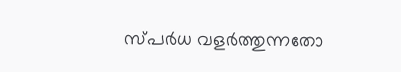സ്പർധ വളർത്തുന്നതോ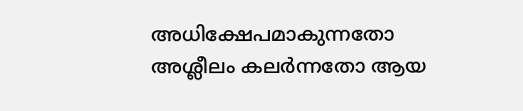അധിക്ഷേപമാകുന്നതോ അശ്ലീലം കലർന്നതോ ആയ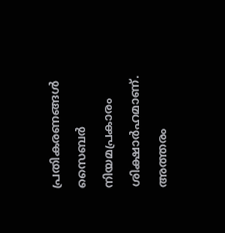പ്രതികരണങ്ങൾ സൈബർ നിയമപ്രകാരം ശിക്ഷാർഹമാണ്. അത്തരം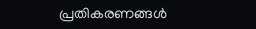പ്രതികരണങ്ങൾ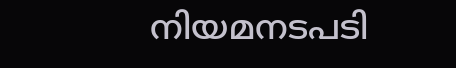നിയമനടപടി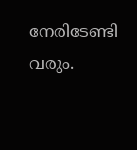നേരിടേണ്ടി വരും.